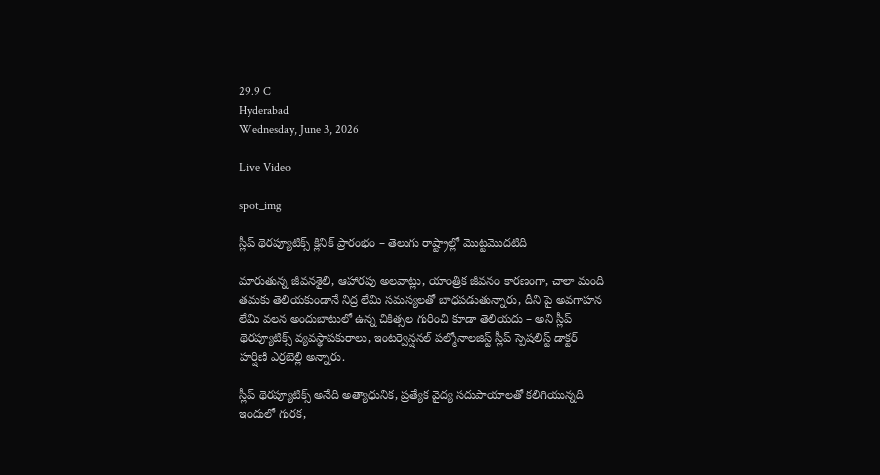29.9 C
Hyderabad
Wednesday, June 3, 2026

Live Video

spot_img

స్లీప్ థెరప్యూటిక్స్ క్లినిక్ ప్రారంభం – తెలుగు రాష్ట్రాల్లో మొట్టమొదటిది

మారుతున్న జీవనశైలి, ఆహారపు అలవాట్లు, యాంత్రిక జీవనం కారణంగా, చాలా మంది తమకు తెలియకుండానే నిద్ర లేమి సమస్యలతో బాధపడుతున్నారు, దీని పై అవగాహన లేమి వలన అందుబాటులో ఉన్న చికిత్సల గురించి కూడా తెలియదు – అని స్లీప్ థెరప్యూటిక్స్ వ్యవస్థాపకురాలు, ఇంటర్వెన్షనల్ పల్మోనాలజిస్ట్ స్లీప్ స్పెషలిస్ట్ డాక్టర్ హర్షిణి ఎర్రబెల్లి అన్నారు.

స్లీప్ థెరప్యూటిక్స్ అనేది అత్యాధునిక, ప్రత్యేక వైద్య సదుపాయాలతో కలిగియున్నది ఇందులో గురక,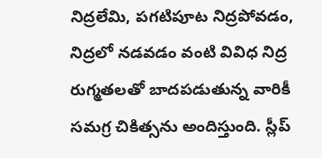నిద్రలేమి, పగటిపూట నిద్రపోవడం, నిద్రలో నడవడం వంటి వివిధ నిద్ర రుగ్మతలతో బాదపడుతున్న వారికీ సమగ్ర చికిత్సను అందిస్తుంది. స్లీప్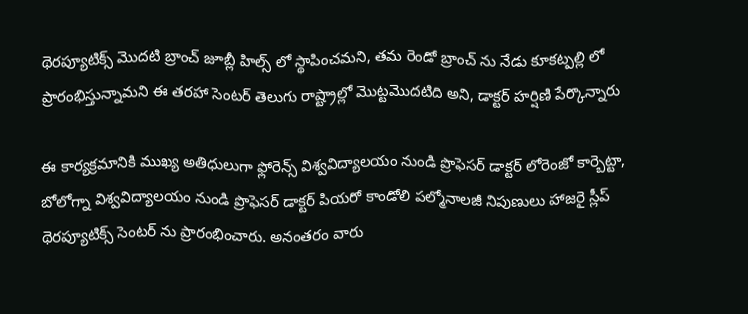థెరప్యూటిక్స్ మొదటి బ్రాంచ్ జూబ్లీ హిల్స్ లో స్థాపించమని, తమ రెండో బ్రాంచ్ ను నేడు కూకట్పల్లి లో ప్రారంభిస్తున్నామని ఈ తరహా సెంటర్ తెలుగు రాష్ట్రాల్లో మొట్టమొదటిది అని, డాక్టర్ హర్షిణి పేర్కొన్నారు

ఈ కార్యక్రమానికి ముఖ్య అతిధులుగా ఫ్లోరెన్స్ విశ్వవిద్యాలయం నుండి ప్రొఫెసర్ డాక్టర్ లోరెంజో కార్బెట్టా, బోలోగ్నా విశ్వవిద్యాలయం నుండి ప్రొఫెసర్ డాక్టర్ పియరో కాండోలి పల్మోనాలజీ నిపుణులు హాజరై స్లీప్ థెరప్యూటిక్స్ సెంటర్ ను ప్రారంభించారు. అనంతరం వారు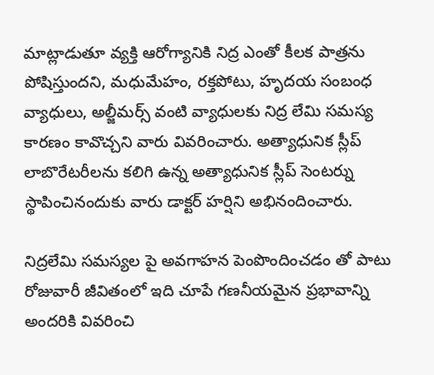మాట్లాడుతూ వ్యక్తి ఆరోగ్యానికి నిద్ర ఎంతో కీలక పాత్రను పోషిస్తుందని, మధుమేహం, రక్తపోటు, హృదయ సంబంధ వ్యాధులు, అల్జీమర్స్ వంటి వ్యాధులకు నిద్ర లేమి సమస్య కారణం కావొచ్చని వారు వివరించారు. అత్యాధునిక స్లీప్ లాబొరేటరీలను కలిగి ఉన్న అత్యాధునిక స్లీప్ సెంటర్ను స్థాపించినందుకు వారు డాక్టర్ హర్షిని అభినందించారు.

నిద్రలేమి సమస్యల పై అవగాహన పెంపొందించడం తో పాటు రోజువారీ జీవితంలో ఇది చూపే గణనీయమైన ప్రభావాన్ని అందరికి వివరించి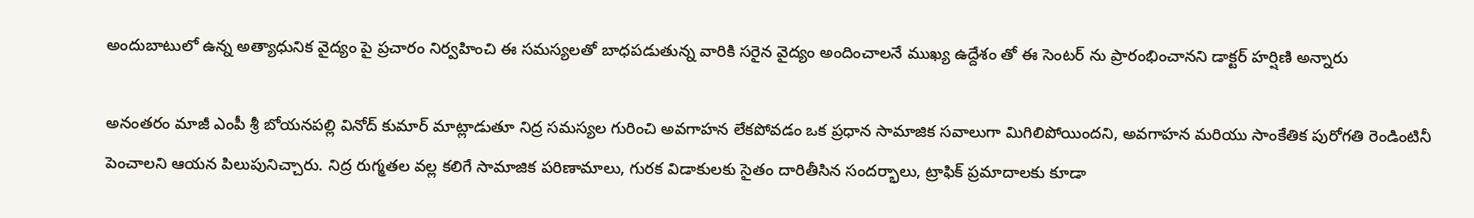అందుబాటులో ఉన్న అత్యాధునిక వైద్యం పై ప్రచారం నిర్వహించి ఈ సమస్యలతో బాధపడుతున్న వారికి సరైన వైద్యం అందించాలనే ముఖ్య ఉద్దేశం తో ఈ సెంటర్ ను ప్రారంభించానని డాక్టర్ హర్షిణి అన్నారు

అనంతరం మాజీ ఎంపీ శ్రీ బోయనపల్లి వినోద్ కుమార్ మాట్లాడుతూ నిద్ర సమస్యల గురించి అవగాహన లేకపోవడం ఒక ప్రధాన సామాజిక సవాలుగా మిగిలిపోయిందని, అవగాహన మరియు సాంకేతిక పురోగతి రెండింటినీ పెంచాలని ఆయన పిలుపునిచ్చారు. నిద్ర రుగ్మతల వల్ల కలిగే సామాజిక పరిణామాలు, గురక విడాకులకు సైతం దారితీసిన సందర్భాలు, ట్రాఫిక్ ప్రమాదాలకు కూడా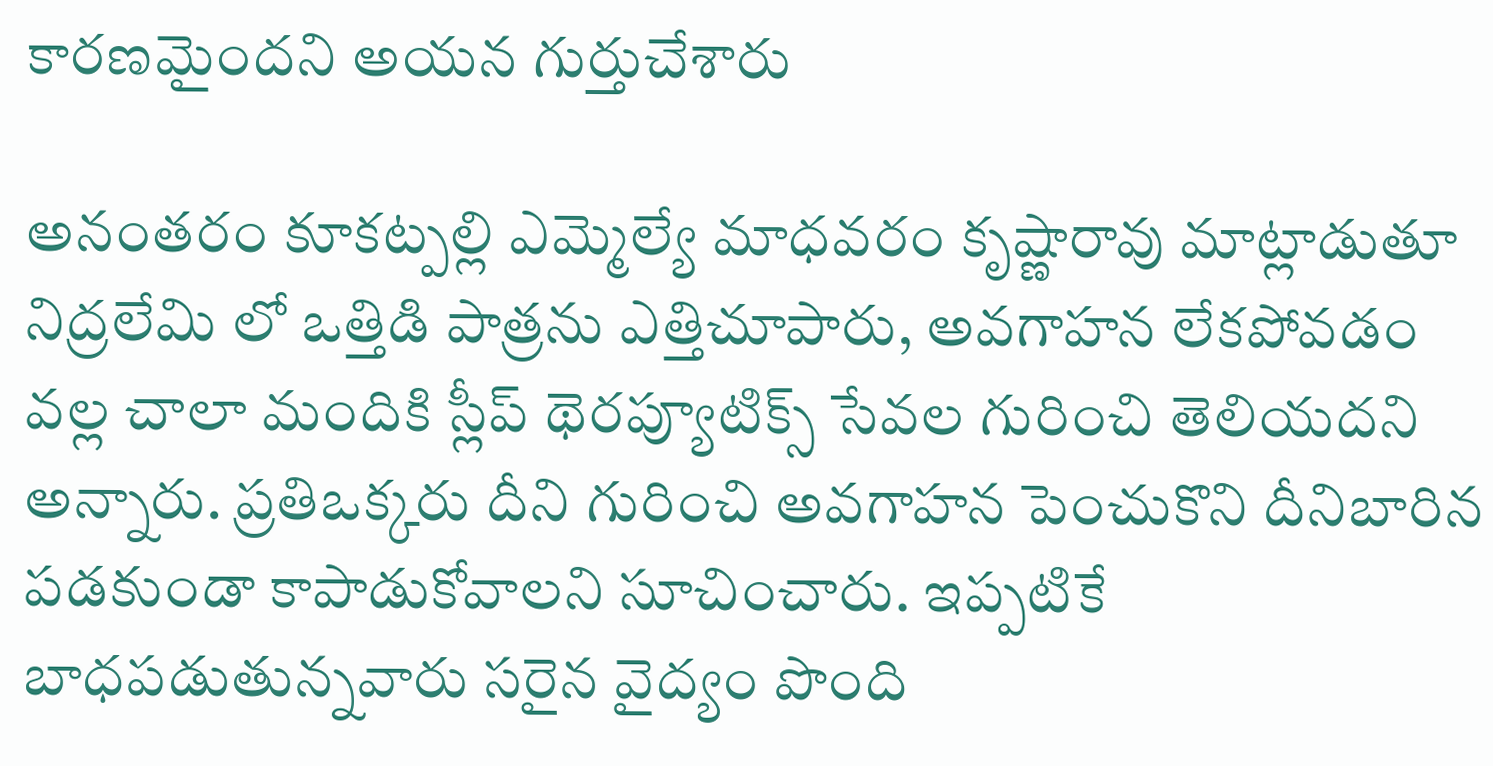కారణమైందని అయన గుర్తుచేశారు

అనంతరం కూకట్పల్లి ఎమ్మెల్యే మాధవరం కృష్ణారావు మాట్లాడుతూ నిద్రలేమి లో ఒత్తిడి పాత్రను ఎత్తిచూపారు, అవగాహన లేకపోవడం వల్ల చాలా మందికి స్లీప్ థెరప్యూటిక్స్ సేవల గురించి తెలియదని అన్నారు. ప్రతిఒక్కరు దీని గురించి అవగాహన పెంచుకొని దీనిబారిన పడకుండా కాపాడుకోవాలని సూచించారు. ఇప్పటికే బాధపడుతున్నవారు సరైన వైద్యం పొంది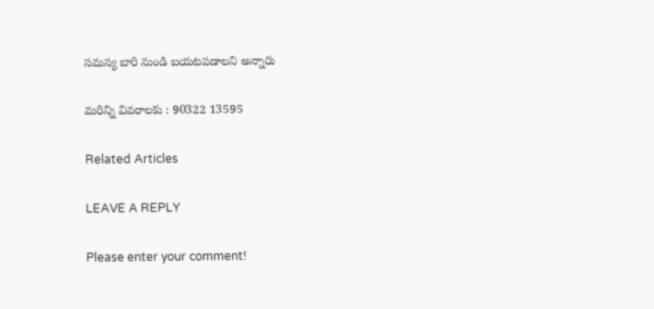సమస్య బారి నుండి బయటపడాలని అన్నారు

మరిన్ని వివరాలకు : 90322 13595

Related Articles

LEAVE A REPLY

Please enter your comment!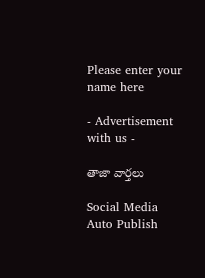Please enter your name here

- Advertisement with us -

తాజా వార్తలు

Social Media Auto Publish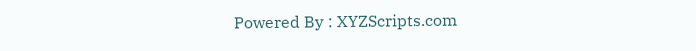Powered By : XYZScripts.com